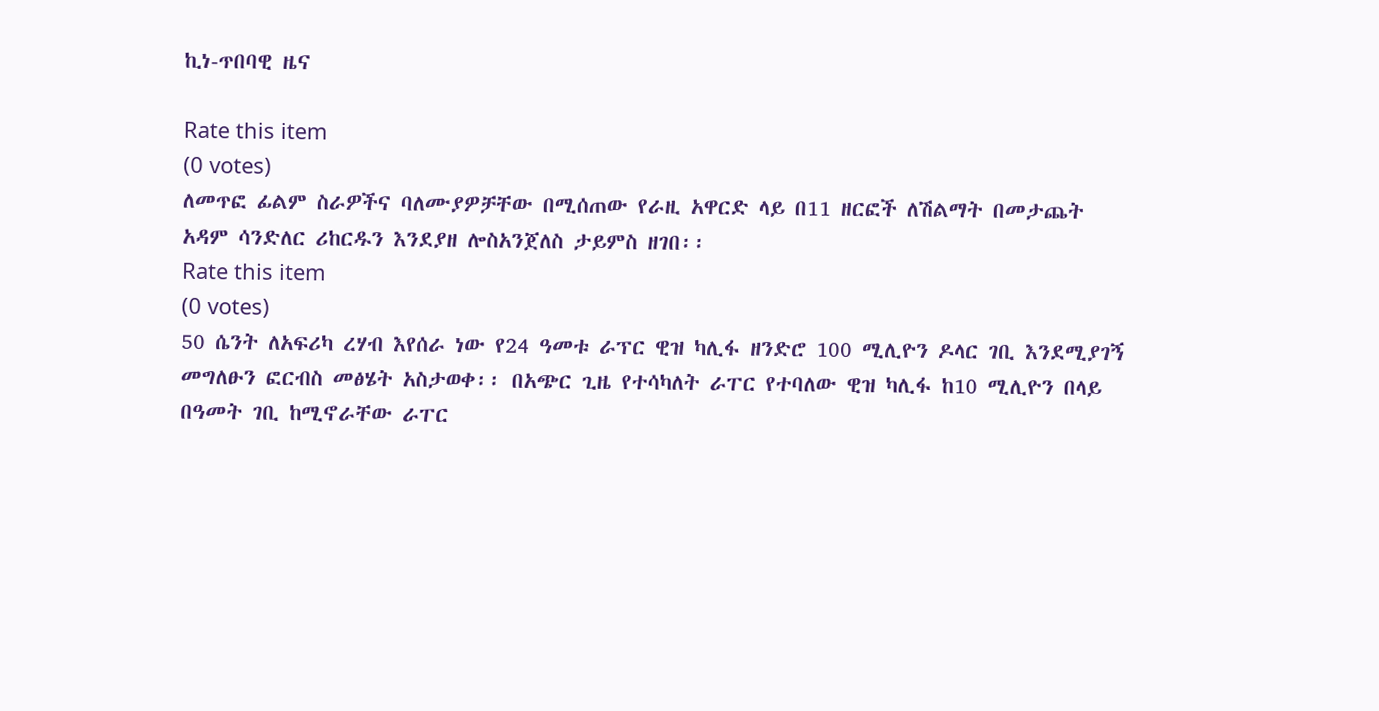ኪነ-ጥበባዊ ዜና

Rate this item
(0 votes)
ለመጥፎ ፊልም ስራዎችና ባለሙያዎቻቸው በሚሰጠው የራዚ አዋርድ ላይ በ11 ዘርፎች ለሽልማት በመታጨት አዳም ሳንድለር ሪከርዱን እንደያዘ ሎስአንጀለስ ታይምስ ዘገበ፡፡
Rate this item
(0 votes)
50 ሴንት ለአፍሪካ ረሃብ እየሰራ ነው የ24 ዓመቱ ራፕር ዊዝ ካሊፋ ዘንድሮ 100 ሚሊዮን ዶላር ገቢ እንደሚያገኝ መግለፁን ፎርብስ መፅሄት አስታወቀ፡፡ በአጭር ጊዜ የተሳካለት ራፐር የተባለው ዊዝ ካሊፋ ከ10 ሚሊዮን በላይ በዓመት ገቢ ከሚኖራቸው ራፐር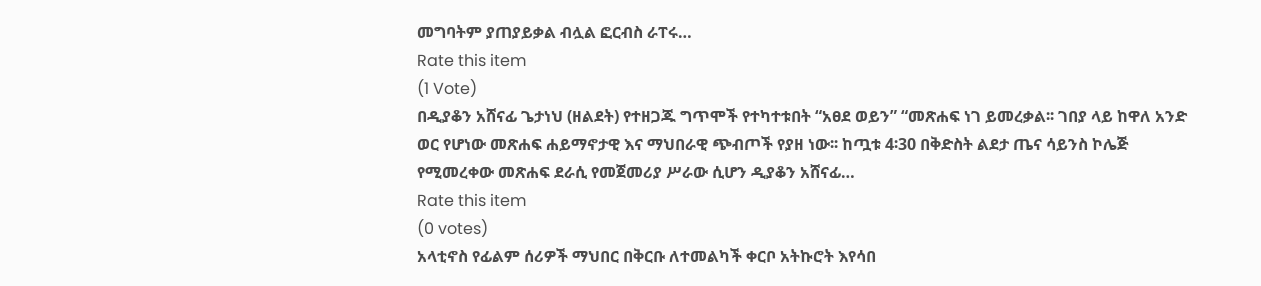መግባትም ያጠያይቃል ብሏል ፎርብስ ራፐሩ…
Rate this item
(1 Vote)
በዲያቆን አሸናፊ ጌታነህ (ዘልደት) የተዘጋጁ ግጥሞች የተካተቱበት “አፀደ ወይን” “መጽሐፍ ነገ ይመረቃል፡፡ ገበያ ላይ ከዋለ አንድ ወር የሆነው መጽሐፍ ሐይማኖታዊ እና ማህበራዊ ጭብጦች የያዘ ነው፡፡ ከጧቱ 4፡30 በቅድስት ልደታ ጤና ሳይንስ ኮሌጅ የሚመረቀው መጽሐፍ ደራሲ የመጀመሪያ ሥራው ሲሆን ዲያቆን አሸናፊ…
Rate this item
(0 votes)
አላቲኖስ የፊልም ሰሪዎች ማህበር በቅርቡ ለተመልካች ቀርቦ አትኩሮት እየሳበ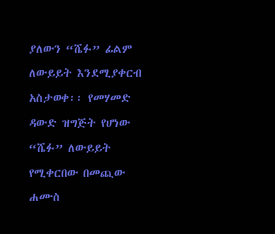ያለውን “ሼፉ” ፊልም ለውይይት እንደሚያቀርብ አስታወቀ፡፡ የመሃመድ ዳውድ ዝግጅት የሆነው “ሼፉ” ለውይይት የሚቀርበው በመጪው ሐሙስ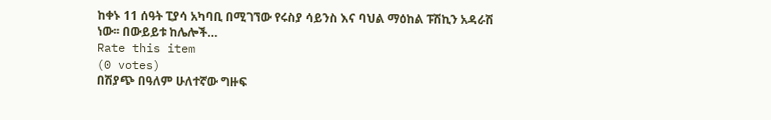ከቀኑ 11 ሰዓት ፒያሳ አካባቢ በሚገኘው የሩስያ ሳይንስ እና ባህል ማዕከል ፑሽኪን አዳራሽ ነው፡፡ በውይይቱ ከሌሎች…
Rate this item
(0 votes)
በሽያጭ በዓለም ሁለተኛው ግዙፍ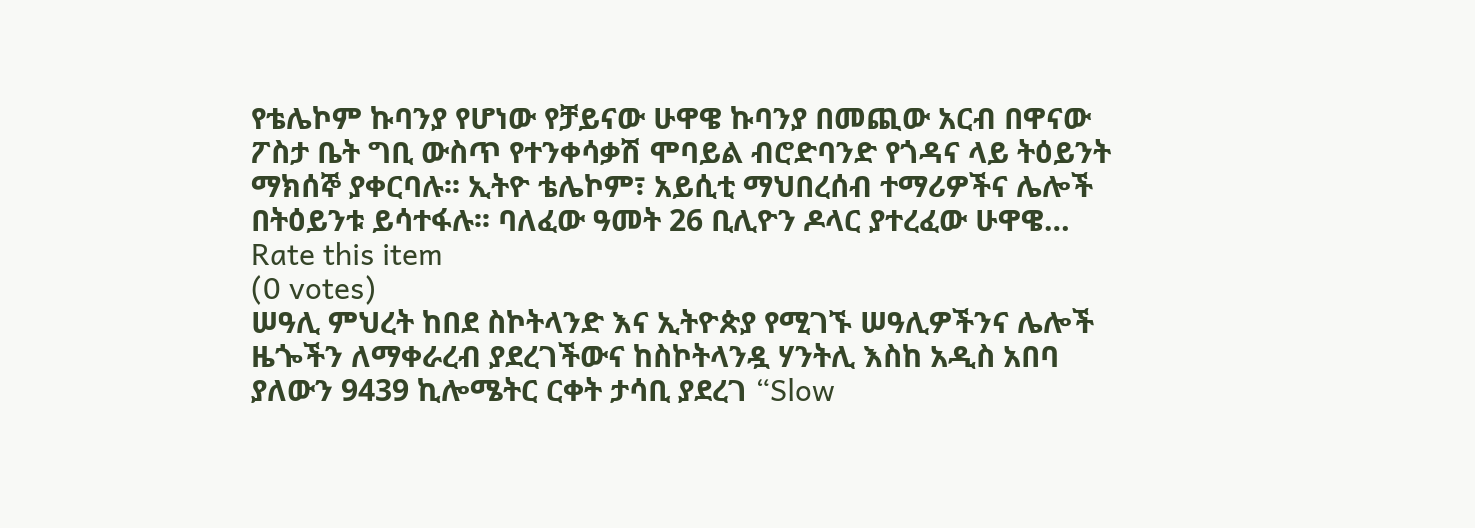የቴሌኮም ኩባንያ የሆነው የቻይናው ሁዋዌ ኩባንያ በመጪው አርብ በዋናው ፖስታ ቤት ግቢ ውስጥ የተንቀሳቃሽ ሞባይል ብሮድባንድ የጎዳና ላይ ትዕይንት ማክሰኞ ያቀርባሉ፡፡ ኢትዮ ቴሌኮም፣ አይሲቲ ማህበረሰብ ተማሪዎችና ሌሎች በትዕይንቱ ይሳተፋሉ፡፡ ባለፈው ዓመት 26 ቢሊዮን ዶላር ያተረፈው ሁዋዌ…
Rate this item
(0 votes)
ሠዓሊ ምህረት ከበደ ስኮትላንድ እና ኢትዮጵያ የሚገኙ ሠዓሊዎችንና ሌሎች ዜጐችን ለማቀራረብ ያደረገችውና ከስኮትላንዷ ሃንትሊ እስከ አዲስ አበባ ያለውን 9439 ኪሎሜትር ርቀት ታሳቢ ያደረገ “Slow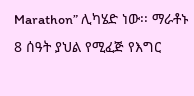Marathon” ሊካሄድ ነው፡፡ ማራቶኑ 8 ሰዓት ያህል የሚፈጅ የእግር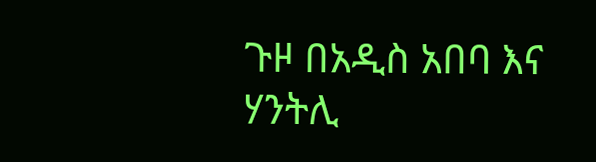ጉዞ በአዲስ አበባ እና ሃንትሊ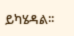ይካሄዳል፡፡